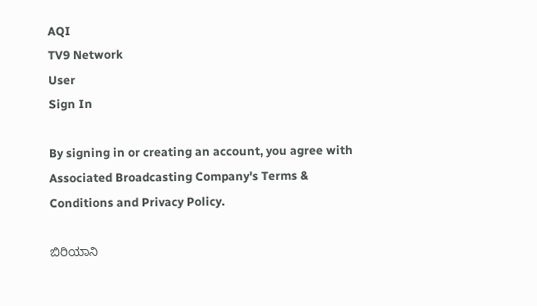AQI
TV9 Network
User
Sign In

By signing in or creating an account, you agree with Associated Broadcasting Company's Terms & Conditions and Privacy Policy.

ಬಿರಿಯಾನಿ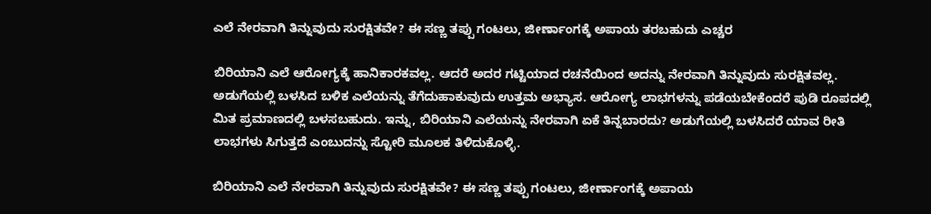ಎಲೆ ನೇರವಾಗಿ ತಿನ್ನುವುದು ಸುರಕ್ಷಿತವೇ? ಈ ಸಣ್ಣ ತಪ್ಪು ಗಂಟಲು, ಜೀರ್ಣಾಂಗಕ್ಕೆ ಅಪಾಯ ತರಬಹುದು ಎಚ್ಚರ

ಬಿರಿಯಾನಿ ಎಲೆ ಆರೋಗ್ಯಕ್ಕೆ ಹಾನಿಕಾರಕವಲ್ಲ. ಆದರೆ ಅದರ ಗಟ್ಟಿಯಾದ ರಚನೆಯಿಂದ ಅದನ್ನು ನೇರವಾಗಿ ತಿನ್ನುವುದು ಸುರಕ್ಷಿತವಲ್ಲ. ಅಡುಗೆಯಲ್ಲಿ ಬಳಸಿದ ಬಳಿಕ ಎಲೆಯನ್ನು ತೆಗೆದುಹಾಕುವುದು ಉತ್ತಮ ಅಭ್ಯಾಸ. ಆರೋಗ್ಯ ಲಾಭಗಳನ್ನು ಪಡೆಯಬೇಕೆಂದರೆ ಪುಡಿ ರೂಪದಲ್ಲಿ ಮಿತ ಪ್ರಮಾಣದಲ್ಲಿ ಬಳಸಬಹುದು. ಇನ್ನು, ಬಿರಿಯಾನಿ ಎಲೆಯನ್ನು ನೇರವಾಗಿ ಏಕೆ ತಿನ್ನಬಾರದು? ಅಡುಗೆಯಲ್ಲಿ ಬಳಸಿದರೆ ಯಾವ ರೀತಿ ಲಾಭಗಳು ಸಿಗುತ್ತದೆ ಎಂಬುದನ್ನು ಸ್ಟೋರಿ ಮೂಲಕ ತಿಳಿದುಕೊಳ್ಳಿ.

ಬಿರಿಯಾನಿ ಎಲೆ ನೇರವಾಗಿ ತಿನ್ನುವುದು ಸುರಕ್ಷಿತವೇ? ಈ ಸಣ್ಣ ತಪ್ಪು ಗಂಟಲು, ಜೀರ್ಣಾಂಗಕ್ಕೆ ಅಪಾಯ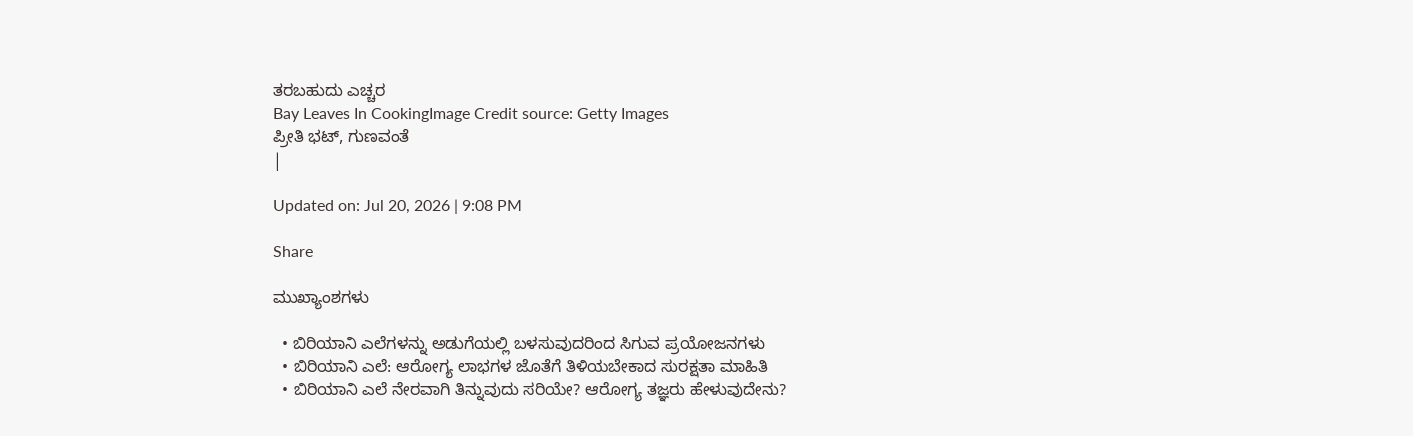ತರಬಹುದು ಎಚ್ಚರ
Bay Leaves In CookingImage Credit source: Getty Images
ಪ್ರೀತಿ ಭಟ್, ಗುಣವಂತೆ
|

Updated on: Jul 20, 2026 | 9:08 PM

Share

ಮುಖ್ಯಾಂಶಗಳು

  • ಬಿರಿಯಾನಿ ಎಲೆಗಳನ್ನು ಅಡುಗೆಯಲ್ಲಿ ಬಳಸುವುದರಿಂದ ಸಿಗುವ ಪ್ರಯೋಜನಗಳು
  • ಬಿರಿಯಾನಿ ಎಲೆ: ಆರೋಗ್ಯ ಲಾಭಗಳ ಜೊತೆಗೆ ತಿಳಿಯಬೇಕಾದ ಸುರಕ್ಷತಾ ಮಾಹಿತಿ
  • ಬಿರಿಯಾನಿ ಎಲೆ ನೇರವಾಗಿ ತಿನ್ನುವುದು ಸರಿಯೇ? ಆರೋಗ್ಯ ತಜ್ಞರು ಹೇಳುವುದೇನು?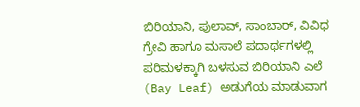ಬಿರಿಯಾನಿ, ಪುಲಾವ್, ಸಾಂಬಾರ್, ವಿವಿಧ ಗ್ರೇವಿ ಹಾಗೂ ಮಸಾಲೆ ಪದಾರ್ಥಗಳಲ್ಲಿ ಪರಿಮಳಕ್ಕಾಗಿ ಬಳಸುವ ಬಿರಿಯಾನಿ ಎಲೆ (Bay Leaf) ಅಡುಗೆಯ ಮಾಡುವಾಗ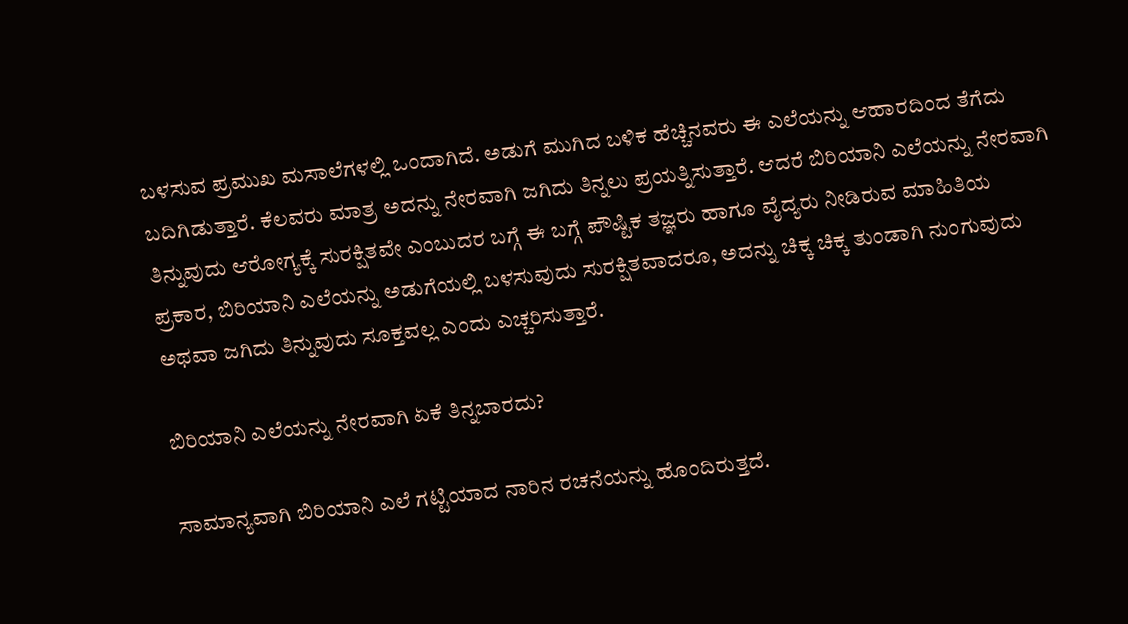ಬಳಸುವ ಪ್ರಮುಖ ಮಸಾಲೆಗಳಲ್ಲಿ ಒಂದಾಗಿದೆ. ಅಡುಗೆ ಮುಗಿದ ಬಳಿಕ ಹೆಚ್ಚಿನವರು ಈ ಎಲೆಯನ್ನು ಆಹಾರದಿಂದ ತೆಗೆದು ಬದಿಗಿಡುತ್ತಾರೆ. ಕೆಲವರು ಮಾತ್ರ ಅದನ್ನು ನೇರವಾಗಿ ಜಗಿದು ತಿನ್ನಲು ಪ್ರಯತ್ನಿಸುತ್ತಾರೆ. ಆದರೆ ಬಿರಿಯಾನಿ ಎಲೆಯನ್ನು ನೇರವಾಗಿ ತಿನ್ನುವುದು ಆರೋಗ್ಯಕ್ಕೆ ಸುರಕ್ಷಿತವೇ ಎಂಬುದರ ಬಗ್ಗೆ ಈ ಬಗ್ಗೆ ಪೌಷ್ಟಿಕ ತಜ್ಞರು ಹಾಗೂ ವೈದ್ಯರು ನೀಡಿರುವ ಮಾಹಿತಿಯ ಪ್ರಕಾರ, ಬಿರಿಯಾನಿ ಎಲೆಯನ್ನು ಅಡುಗೆಯಲ್ಲಿ ಬಳಸುವುದು ಸುರಕ್ಷಿತವಾದರೂ, ಅದನ್ನು ಚಿಕ್ಕ ಚಿಕ್ಕ ತುಂಡಾಗಿ ನುಂಗುವುದು ಅಥವಾ ಜಗಿದು ತಿನ್ನುವುದು ಸೂಕ್ತವಲ್ಲ ಎಂದು ಎಚ್ಚರಿಸುತ್ತಾರೆ.

ಬಿರಿಯಾನಿ ಎಲೆಯನ್ನು ನೇರವಾಗಿ ಏಕೆ ತಿನ್ನಬಾರದು?

ಸಾಮಾನ್ಯವಾಗಿ ಬಿರಿಯಾನಿ ಎಲೆ ಗಟ್ಟಿಯಾದ ನಾರಿನ ರಚನೆಯನ್ನು ಹೊಂದಿರುತ್ತದೆ.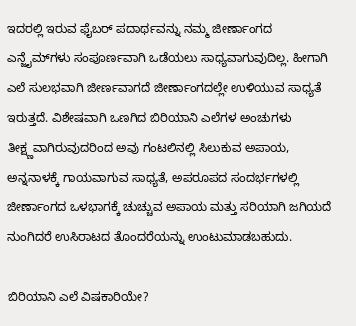ಇದರಲ್ಲಿ ಇರುವ ಫೈಬರ್‌ ಪದಾರ್ಥವನ್ನು ನಮ್ಮ ಜೀರ್ಣಾಂಗದ ಎನ್ಜೈಮ್‌ಗಳು ಸಂಪೂರ್ಣವಾಗಿ ಒಡೆಯಲು ಸಾಧ್ಯವಾಗುವುದಿಲ್ಲ. ಹೀಗಾಗಿ ಎಲೆ ಸುಲಭವಾಗಿ ಜೀರ್ಣವಾಗದೆ ಜೀರ್ಣಾಂಗದಲ್ಲೇ ಉಳಿಯುವ ಸಾಧ್ಯತೆ ಇರುತ್ತದೆ. ವಿಶೇಷವಾಗಿ ಒಣಗಿದ ಬಿರಿಯಾನಿ ಎಲೆಗಳ ಅಂಚುಗಳು ತೀಕ್ಷ್ಣವಾಗಿರುವುದರಿಂದ ಅವು ಗಂಟಲಿನಲ್ಲಿ ಸಿಲುಕುವ ಅಪಾಯ, ಅನ್ನನಾಳಕ್ಕೆ ಗಾಯವಾಗುವ ಸಾಧ್ಯತೆ, ಅಪರೂಪದ ಸಂದರ್ಭಗಳಲ್ಲಿ ಜೀರ್ಣಾಂಗದ ಒಳಭಾಗಕ್ಕೆ ಚುಚ್ಚುವ ಅಪಾಯ ಮತ್ತು ಸರಿಯಾಗಿ ಜಗಿಯದೆ ನುಂಗಿದರೆ ಉಸಿರಾಟದ ತೊಂದರೆಯನ್ನು ಉಂಟುಮಾಡಬಹುದು.

ಬಿರಿಯಾನಿ ಎಲೆ ವಿಷಕಾರಿಯೇ?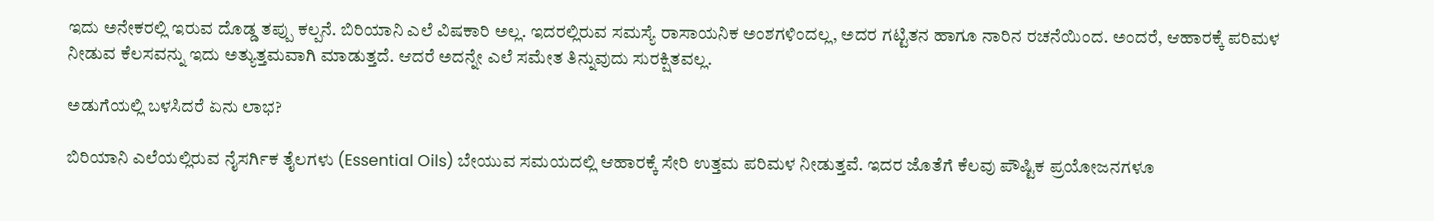ಇದು ಅನೇಕರಲ್ಲಿ ಇರುವ ದೊಡ್ಡ ತಪ್ಪು ಕಲ್ಪನೆ. ಬಿರಿಯಾನಿ ಎಲೆ ವಿಷಕಾರಿ ಅಲ್ಲ. ಇದರಲ್ಲಿರುವ ಸಮಸ್ಯೆ ರಾಸಾಯನಿಕ ಅಂಶಗಳಿಂದಲ್ಲ, ಅದರ ಗಟ್ಟಿತನ ಹಾಗೂ ನಾರಿನ ರಚನೆಯಿಂದ. ಅಂದರೆ, ಆಹಾರಕ್ಕೆ ಪರಿಮಳ ನೀಡುವ ಕೆಲಸವನ್ನು ಇದು ಅತ್ಯುತ್ತಮವಾಗಿ ಮಾಡುತ್ತದೆ. ಆದರೆ ಅದನ್ನೇ ಎಲೆ ಸಮೇತ ತಿನ್ನುವುದು ಸುರಕ್ಷಿತವಲ್ಲ.

ಅಡುಗೆಯಲ್ಲಿ ಬಳಸಿದರೆ ಏನು ಲಾಭ?

ಬಿರಿಯಾನಿ ಎಲೆಯಲ್ಲಿರುವ ನೈಸರ್ಗಿಕ ತೈಲಗಳು (Essential Oils) ಬೇಯುವ ಸಮಯದಲ್ಲಿ ಆಹಾರಕ್ಕೆ ಸೇರಿ ಉತ್ತಮ ಪರಿಮಳ ನೀಡುತ್ತವೆ. ಇದರ ಜೊತೆಗೆ ಕೆಲವು ಪೌಷ್ಟಿಕ ಪ್ರಯೋಜನಗಳೂ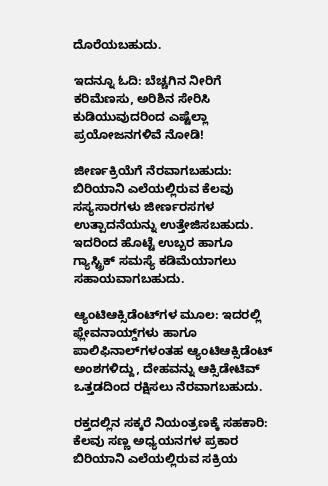ದೊರೆಯಬಹುದು.

ಇದನ್ನೂ ಓದಿ: ಬೆಚ್ಚಗಿನ ನೀರಿಗೆ ಕರಿಮೆಣಸು, ಅರಿಶಿನ ಸೇರಿಸಿ ಕುಡಿಯುವುದರಿಂದ ಎಷ್ಟೆಲ್ಲಾ ಪ್ರಯೋಜನಗಳಿವೆ ನೋಡಿ!

ಜೀರ್ಣಕ್ರಿಯೆಗೆ ನೆರವಾಗಬಹುದು: ಬಿರಿಯಾನಿ ಎಲೆಯಲ್ಲಿರುವ ಕೆಲವು ಸಸ್ಯಸಾರಗಳು ಜೀರ್ಣರಸಗಳ ಉತ್ಪಾದನೆಯನ್ನು ಉತ್ತೇಜಿಸಬಹುದು. ಇದರಿಂದ ಹೊಟ್ಟೆ ಉಬ್ಬರ ಹಾಗೂ ಗ್ಯಾಸ್ಟ್ರಿಕ್ ಸಮಸ್ಯೆ ಕಡಿಮೆಯಾಗಲು ಸಹಾಯವಾಗಬಹುದು.

ಆ್ಯಂಟಿಆಕ್ಸಿಡೆಂಟ್‌ಗಳ ಮೂಲ: ಇದರಲ್ಲಿ ಫ್ಲೇವನಾಯ್ಡ್‌ಗಳು ಹಾಗೂ ಪಾಲಿಫಿನಾಲ್‌ಗಳಂತಹ ಆ್ಯಂಟಿಆಕ್ಸಿಡೆಂಟ್ ಅಂಶಗಳಿದ್ದು, ದೇಹವನ್ನು ಆಕ್ಸಿಡೇಟಿವ್ ಒತ್ತಡದಿಂದ ರಕ್ಷಿಸಲು ನೆರವಾಗಬಹುದು.

ರಕ್ತದಲ್ಲಿನ ಸಕ್ಕರೆ ನಿಯಂತ್ರಣಕ್ಕೆ ಸಹಕಾರಿ: ಕೆಲವು ಸಣ್ಣ ಅಧ್ಯಯನಗಳ ಪ್ರಕಾರ ಬಿರಿಯಾನಿ ಎಲೆಯಲ್ಲಿರುವ ಸಕ್ರಿಯ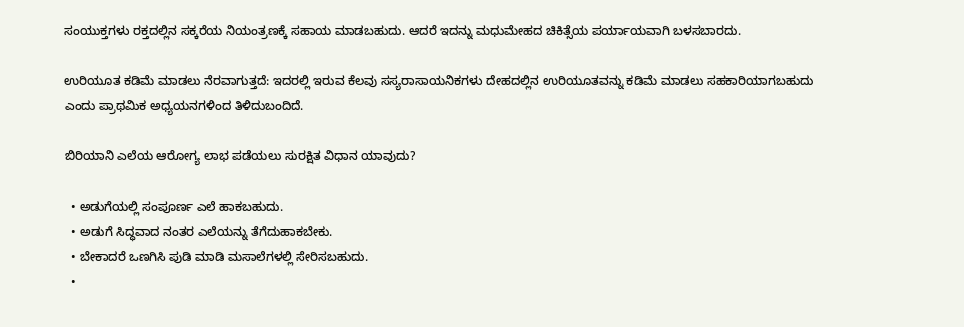ಸಂಯುಕ್ತಗಳು ರಕ್ತದಲ್ಲಿನ ಸಕ್ಕರೆಯ ನಿಯಂತ್ರಣಕ್ಕೆ ಸಹಾಯ ಮಾಡಬಹುದು. ಆದರೆ ಇದನ್ನು ಮಧುಮೇಹದ ಚಿಕಿತ್ಸೆಯ ಪರ್ಯಾಯವಾಗಿ ಬಳಸಬಾರದು.

ಉರಿಯೂತ ಕಡಿಮೆ ಮಾಡಲು ನೆರವಾಗುತ್ತದೆ: ಇದರಲ್ಲಿ ಇರುವ ಕೆಲವು ಸಸ್ಯರಾಸಾಯನಿಕಗಳು ದೇಹದಲ್ಲಿನ ಉರಿಯೂತವನ್ನು ಕಡಿಮೆ ಮಾಡಲು ಸಹಕಾರಿಯಾಗಬಹುದು ಎಂದು ಪ್ರಾಥಮಿಕ ಅಧ್ಯಯನಗಳಿಂದ ತಿಳಿದುಬಂದಿದೆ.

ಬಿರಿಯಾನಿ ಎಲೆಯ ಆರೋಗ್ಯ ಲಾಭ ಪಡೆಯಲು ಸುರಕ್ಷಿತ ವಿಧಾನ ಯಾವುದು?

  • ಅಡುಗೆಯಲ್ಲಿ ಸಂಪೂರ್ಣ ಎಲೆ ಹಾಕಬಹುದು.
  • ಅಡುಗೆ ಸಿದ್ಧವಾದ ನಂತರ ಎಲೆಯನ್ನು ತೆಗೆದುಹಾಕಬೇಕು.
  • ಬೇಕಾದರೆ ಒಣಗಿಸಿ ಪುಡಿ ಮಾಡಿ ಮಸಾಲೆಗಳಲ್ಲಿ ಸೇರಿಸಬಹುದು.
  •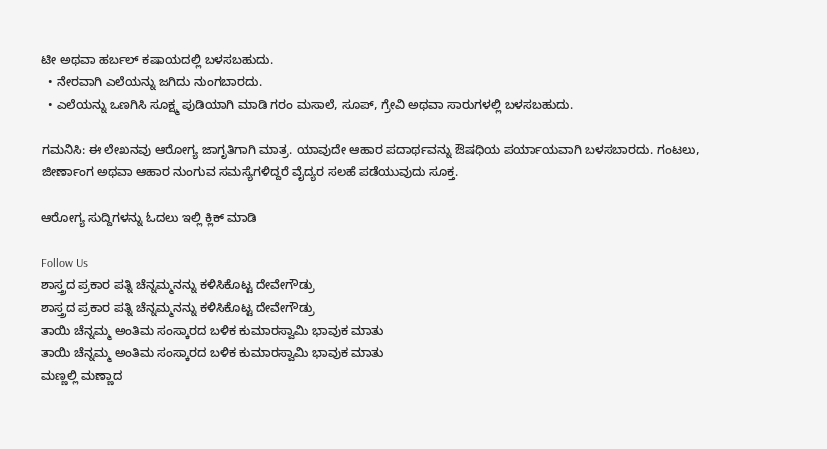ಟೀ ಅಥವಾ ಹರ್ಬಲ್ ಕಷಾಯದಲ್ಲಿ ಬಳಸಬಹುದು.
  • ನೇರವಾಗಿ ಎಲೆಯನ್ನು ಜಗಿದು ನುಂಗಬಾರದು.
  • ಎಲೆಯನ್ನು ಒಣಗಿಸಿ ಸೂಕ್ಷ್ಮ ಪುಡಿಯಾಗಿ ಮಾಡಿ ಗರಂ ಮಸಾಲೆ, ಸೂಪ್, ಗ್ರೇವಿ ಅಥವಾ ಸಾರುಗಳಲ್ಲಿ ಬಳಸಬಹುದು.

ಗಮನಿಸಿ: ಈ ಲೇಖನವು ಆರೋಗ್ಯ ಜಾಗೃತಿಗಾಗಿ ಮಾತ್ರ. ಯಾವುದೇ ಆಹಾರ ಪದಾರ್ಥವನ್ನು ಔಷಧಿಯ ಪರ್ಯಾಯವಾಗಿ ಬಳಸಬಾರದು. ಗಂಟಲು, ಜೀರ್ಣಾಂಗ ಅಥವಾ ಆಹಾರ ನುಂಗುವ ಸಮಸ್ಯೆಗಳಿದ್ದರೆ ವೈದ್ಯರ ಸಲಹೆ ಪಡೆಯುವುದು ಸೂಕ್ತ.

ಆರೋಗ್ಯ ಸುದ್ದಿಗಳನ್ನು ಓದಲು ಇಲ್ಲಿ ಕ್ಲಿಕ್ ಮಾಡಿ

Follow Us
ಶಾಸ್ತ್ರದ ಪ್ರಕಾರ ಪತ್ನಿ ಚೆನ್ನಮ್ಮನನ್ನು ಕಳಿಸಿಕೊಟ್ಟ ದೇವೇಗೌಡ್ರು
ಶಾಸ್ತ್ರದ ಪ್ರಕಾರ ಪತ್ನಿ ಚೆನ್ನಮ್ಮನನ್ನು ಕಳಿಸಿಕೊಟ್ಟ ದೇವೇಗೌಡ್ರು
ತಾಯಿ ಚೆನ್ನಮ್ಮ ಅಂತಿಮ ಸಂಸ್ಕಾರದ ಬಳಿಕ ಕುಮಾರಸ್ವಾಮಿ ಭಾವುಕ ಮಾತು
ತಾಯಿ ಚೆನ್ನಮ್ಮ ಅಂತಿಮ ಸಂಸ್ಕಾರದ ಬಳಿಕ ಕುಮಾರಸ್ವಾಮಿ ಭಾವುಕ ಮಾತು
ಮಣ್ಣಲ್ಲಿ ಮಣ್ಣಾದ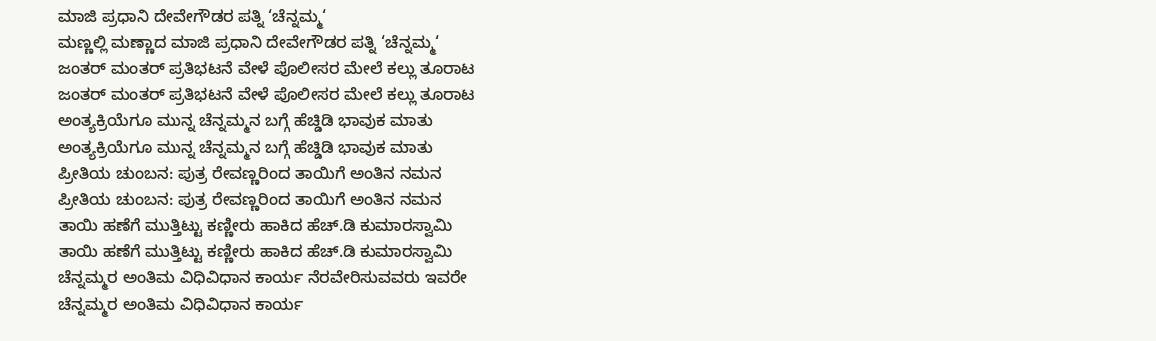ಮಾಜಿ ಪ್ರಧಾನಿ ದೇವೇಗೌಡರ ಪತ್ನಿ ‘ಚೆನ್ನಮ್ಮ‘
ಮಣ್ಣಲ್ಲಿ ಮಣ್ಣಾದ ಮಾಜಿ ಪ್ರಧಾನಿ ದೇವೇಗೌಡರ ಪತ್ನಿ ‘ಚೆನ್ನಮ್ಮ‘
ಜಂತರ್ ಮಂತರ್ ಪ್ರತಿಭಟನೆ ವೇಳೆ ಪೊಲೀಸರ ಮೇಲೆ ಕಲ್ಲು ತೂರಾಟ
ಜಂತರ್ ಮಂತರ್ ಪ್ರತಿಭಟನೆ ವೇಳೆ ಪೊಲೀಸರ ಮೇಲೆ ಕಲ್ಲು ತೂರಾಟ
ಅಂತ್ಯಕ್ರಿಯೆಗೂ ಮುನ್ನ ಚೆನ್ನಮ್ಮನ ಬಗ್ಗೆ ಹೆಚ್ಡಿಡಿ ಭಾವುಕ ಮಾತು
ಅಂತ್ಯಕ್ರಿಯೆಗೂ ಮುನ್ನ ಚೆನ್ನಮ್ಮನ ಬಗ್ಗೆ ಹೆಚ್ಡಿಡಿ ಭಾವುಕ ಮಾತು
ಪ್ರೀತಿಯ ಚುಂಬನ: ಪುತ್ರ ರೇವಣ್ಣರಿಂದ ತಾಯಿಗೆ ಅಂತಿನ ನಮನ
ಪ್ರೀತಿಯ ಚುಂಬನ: ಪುತ್ರ ರೇವಣ್ಣರಿಂದ ತಾಯಿಗೆ ಅಂತಿನ ನಮನ
ತಾಯಿ ಹಣೆಗೆ ಮುತ್ತಿಟ್ಟು ಕಣ್ಣೀರು ಹಾಕಿದ ಹೆಚ್.ಡಿ ಕುಮಾರಸ್ವಾಮಿ
ತಾಯಿ ಹಣೆಗೆ ಮುತ್ತಿಟ್ಟು ಕಣ್ಣೀರು ಹಾಕಿದ ಹೆಚ್.ಡಿ ಕುಮಾರಸ್ವಾಮಿ
ಚೆನ್ನಮ್ಮರ ಅಂತಿಮ ವಿಧಿವಿಧಾನ ಕಾರ್ಯ ನೆರವೇರಿಸುವವರು ಇವರೇ
ಚೆನ್ನಮ್ಮರ ಅಂತಿಮ ವಿಧಿವಿಧಾನ ಕಾರ್ಯ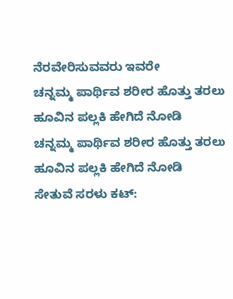ನೆರವೇರಿಸುವವರು ಇವರೇ
ಚನ್ನಮ್ಮ ಪಾರ್ಥಿವ ಶರೀರ ಹೊತ್ತು ತರಲು ಹೂವಿನ ಪಲ್ಲಕಿ ಹೇಗಿದೆ ನೋಡಿ
ಚನ್ನಮ್ಮ ಪಾರ್ಥಿವ ಶರೀರ ಹೊತ್ತು ತರಲು ಹೂವಿನ ಪಲ್ಲಕಿ ಹೇಗಿದೆ ನೋಡಿ
ಸೇತುವೆ ಸರಳು ಕಟ್: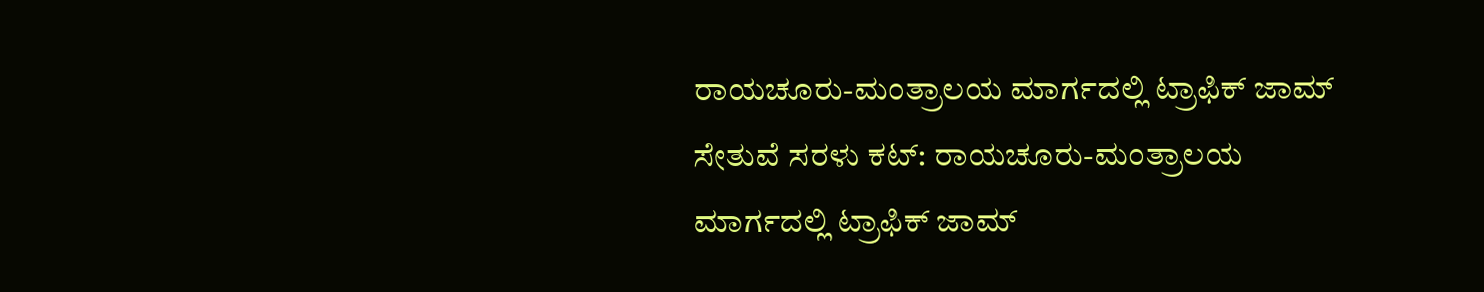ರಾಯಚೂರು-ಮಂತ್ರಾಲಯ ಮಾರ್ಗದಲ್ಲಿ ಟ್ರಾಫಿಕ್‌ ಜಾಮ್‌
ಸೇತುವೆ ಸರಳು ಕಟ್: ರಾಯಚೂರು-ಮಂತ್ರಾಲಯ ಮಾರ್ಗದಲ್ಲಿ ಟ್ರಾಫಿಕ್‌ ಜಾಮ್‌